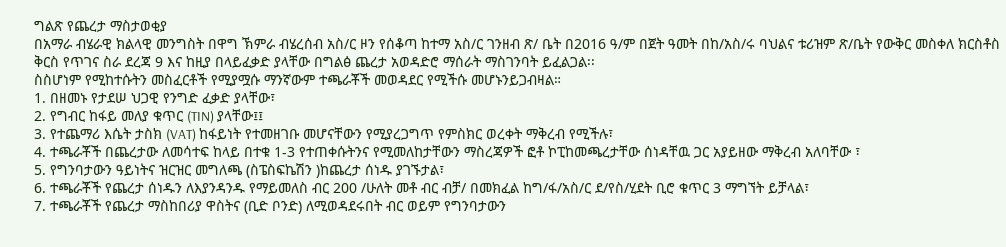ግልጽ የጨረታ ማስታወቂያ
በአማራ ብሄራዊ ክልላዊ መንግስት በዋግ ኽምራ ብሄረሰብ አስ/ር ዞን የሰቆጣ ከተማ አስ/ር ገንዘብ ጽ/ ቤት በ2016 ዓ/ም በጀት ዓመት በከ/አስ/ሩ ባህልና ቱሪዝም ጽ/ቤት የውቅር መስቀለ ክርስቶስ ቅርስ የጥገና ስራ ደረጃ 9 እና ከዚያ በላይፈቃድ ያላቸው በግልፅ ጨረታ አወዳድሮ ማሰራት ማስገንባት ይፈልጋል፡፡
ስስሆነም የሚከተሱትን መስፈርቶች የሚያሟሱ ማንኛውም ተጫራቾች መወዳደር የሚችሱ መሆኑንይጋብዛል።
1. በዘመኑ የታደሠ ህጋዊ የንግድ ፈቃድ ያላቸው፣
2. የግብር ከፋይ መለያ ቁጥር (TIN) ያላቸው፤፤
3. የተጨማሪ እሴት ታስክ (VAT) ከፋይነት የተመዘገቡ መሆናቸውን የሚያረጋግጥ የምስክር ወረቀት ማቅረብ የሚችሉ፣
4. ተጫራቾች በጨረታው ለመሳተፍ ከላይ በተቁ 1-3 የተጠቀሱትንና የሚመለከታቸውን ማስረጃዎች ፎቶ ኮፒከመጫረታቸው ሰነዳቸዉ ጋር አያይዘው ማቅረብ አለባቸው ፣
5. የግንባታውን ዓይነትና ዝርዝር መግለጫ (ስፔስፍኬሽን )ከጨረታ ሰነዱ ያገኙታል፣
6. ተጫራቾች የጨረታ ሰነዱን ለእያንዳንዱ የማይመለስ ብር 200 /ሁለት መቶ ብር ብቻ/ በመክፈል ከግ/ፋ/አስ/ር ደ/የስ/ሂደት ቢሮ ቁጥር 3 ማግኘት ይቻላል፣
7. ተጫራቾች የጨረታ ማስከበሪያ ዋስትና (ቢድ ቦንድ) ለሚወዳደሩበት ብር ወይም የግንባታውን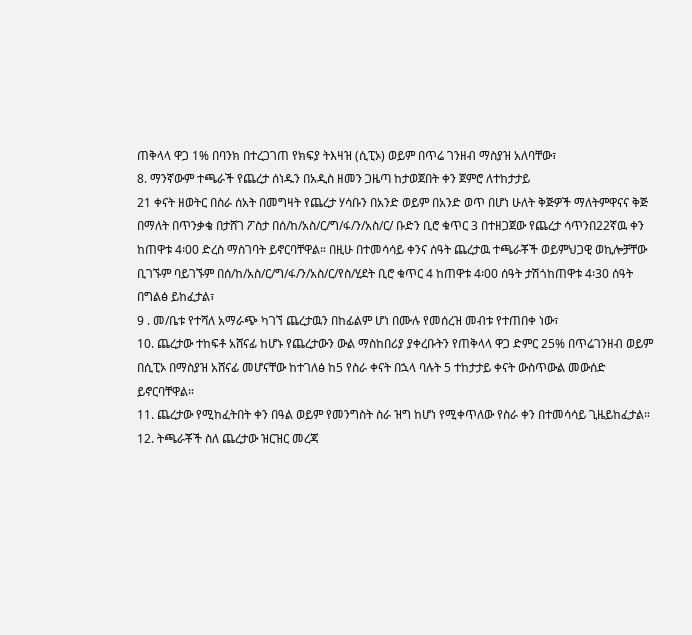ጠቅላላ ዋጋ 1% በባንክ በተረጋገጠ የክፍያ ትእዛዝ (ሲፒኦ) ወይም በጥሬ ገንዘብ ማስያዝ አለባቸው፣
8. ማንኛውም ተጫራች የጨረታ ሰነዱን በአዲስ ዘመን ጋዜጣ ከታወጀበት ቀን ጀምሮ ለተከታታይ
21 ቀናት ዘወትር በስራ ሰአት በመግዛት የጨረታ ሃሳቡን በአንድ ወይም በአንድ ወጥ በሆነ ሁለት ቅጅዎች ማለትምዋናና ቅጅ በማለት በጥንቃቄ በታሸገ ፖስታ በሰ/ከ/አስ/ር/ግ/ፋ/ን/አስ/ር/ ቡድን ቢሮ ቁጥር 3 በተዘጋጀው የጨረታ ሳጥንበ22ኛዉ ቀን ከጠዋቱ 4፡00 ድረስ ማስገባት ይኖርባቸዋል። በዚሁ በተመሳሳይ ቀንና ሰዓት ጨረታዉ ተጫራቾች ወይምህጋዊ ወኪሎቻቸው ቢገኙም ባይገኙም በሰ/ከ/አስ/ር/ግ/ፋ/ን/አስ/ር/የስ/ሂደት ቢሮ ቁጥር 4 ከጠዋቱ 4፡00 ሰዓት ታሽጎከጠዋቱ 4፡30 ሰዓት በግልፅ ይከፈታል፣
9 . መ/ቤቱ የተሻለ አማራጭ ካገኘ ጨረታዉን በከፊልም ሆነ በሙሉ የመሰረዝ መብቱ የተጠበቀ ነው፣
10. ጨረታው ተከፍቶ አሸናፊ ከሆኑ የጨረታውን ውል ማስከበሪያ ያቀረቡትን የጠቅላላ ዋጋ ድምር 25% በጥሬገንዘብ ወይም በሲፒኦ በማስያዝ አሸናፊ መሆናቸው ከተገለፅ ከ5 የስራ ቀናት በኋላ ባሉት 5 ተከታታይ ቀናት ውስጥውል መውሰድ ይኖርባቸዋል።
11. ጨረታው የሚከፈትበት ቀን በዓል ወይም የመንግስት ስራ ዝግ ከሆነ የሚቀጥለው የስራ ቀን በተመሳሳይ ጊዜይከፈታል።
12. ትጫራቾች ስለ ጨረታው ዝርዝር መረጃ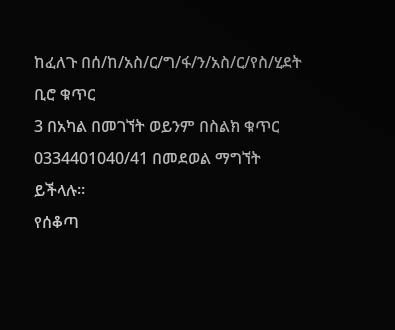ከፈለጉ በሰ/ከ/አስ/ር/ግ/ፋ/ን/አስ/ር/የስ/ሂደት ቢሮ ቁጥር
3 በአካል በመገኘት ወይንም በስልክ ቁጥር 0334401040/41 በመደወል ማግኘት ይችላሉ።
የሰቆጣ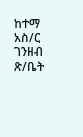ከተማ አስ/ር ገንዘብ ጽ/ቤት